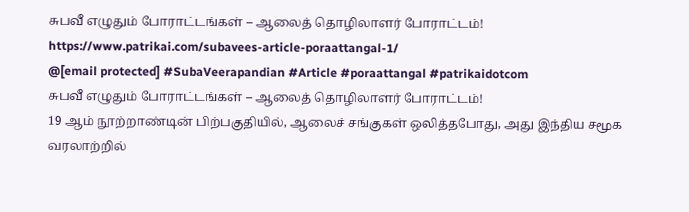சுபவீ எழுதும் போராட்டங்கள் – ஆலைத் தொழிலாளர் போராட்டம்!
https://www.patrikai.com/subavees-article-poraattangal-1/
@[email protected] #SubaVeerapandian #Article #poraattangal #patrikaidotcom
சுபவீ எழுதும் போராட்டங்கள் – ஆலைத் தொழிலாளர் போராட்டம்!
19 ஆம் நூற்றாண்டின் பிற்பகுதியில், ஆலைச் சங்குகள் ஒலித்தபோது, அது இந்திய சமூக வரலாற்றில்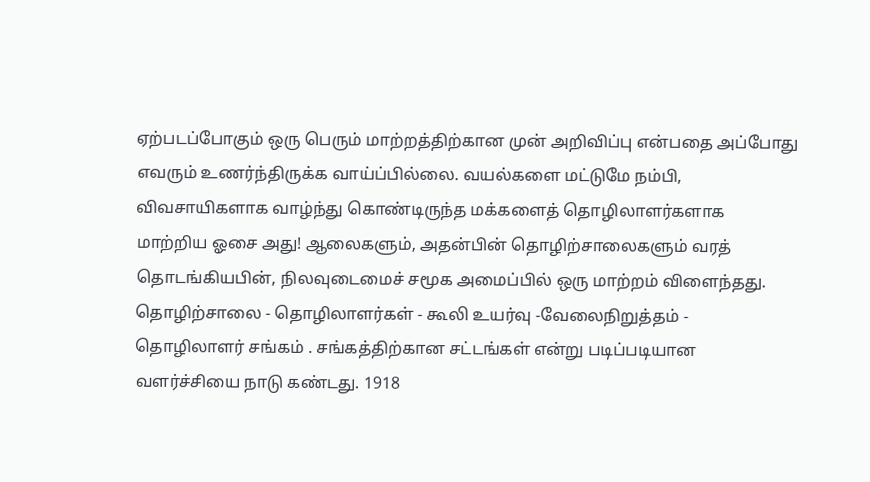ஏற்படப்போகும் ஒரு பெரும் மாற்றத்திற்கான முன் அறிவிப்பு என்பதை அப்போது எவரும் உணர்ந்திருக்க வாய்ப்பில்லை. வயல்களை மட்டுமே நம்பி, விவசாயிகளாக வாழ்ந்து கொண்டிருந்த மக்களைத் தொழிலாளர்களாக மாற்றிய ஓசை அது! ஆலைகளும், அதன்பின் தொழிற்சாலைகளும் வரத் தொடங்கியபின், நிலவுடைமைச் சமூக அமைப்பில் ஒரு மாற்றம் விளைந்தது. தொழிற்சாலை - தொழிலாளர்கள் - கூலி உயர்வு -வேலைநிறுத்தம் - தொழிலாளர் சங்கம் . சங்கத்திற்கான சட்டங்கள் என்று படிப்படியான வளர்ச்சியை நாடு கண்டது. 1918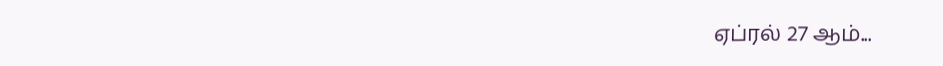ஏப்ரல் 27 ஆம்...